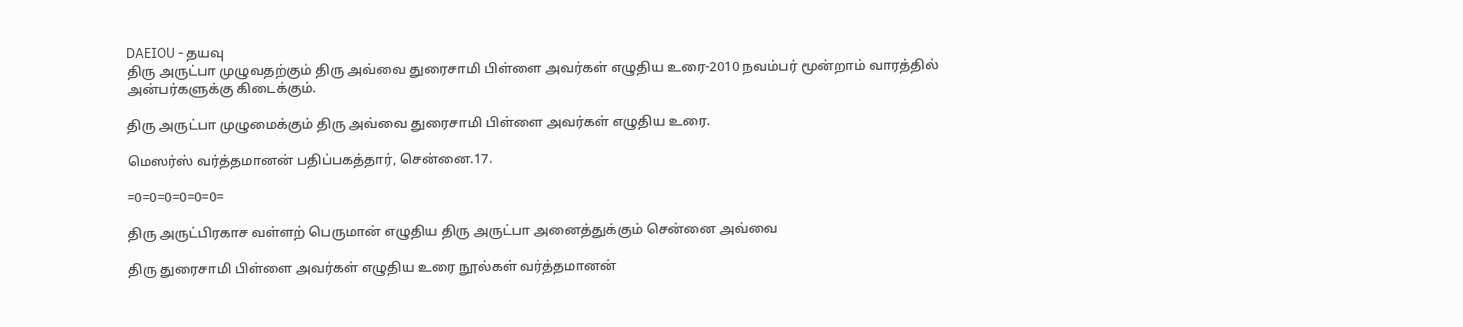DAEIOU - தயவு
திரு அருட்பா முழுவதற்கும் திரு அவ்வை துரைசாமி பிள்ளை அவர்கள் எழுதிய உரை-2010 நவம்பர் மூன்றாம் வாரத்தில் அன்பர்களுக்கு கிடைக்கும்.

திரு அருட்பா முழுமைக்கும் திரு அவ்வை துரைசாமி பிள்ளை அவர்கள் எழுதிய உரை.

மெஸர்ஸ் வர்த்தமானன் பதிப்பகத்தார், சென்னை.17.

=0=0=0=0=0=0=

திரு அருட்பிரகாச வள்ளற் பெருமான் எழுதிய திரு அருட்பா அனைத்துக்கும் சென்னை அவ்வை

திரு துரைசாமி பிள்ளை அவர்கள் எழுதிய உரை நூல்கள் வர்த்தமானன்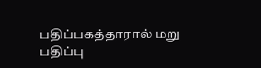பதிப்பகத்தாரால் மறு பதிப்பு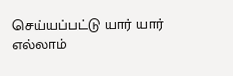செய்யப்பட்டு யார் யார் எல்லாம்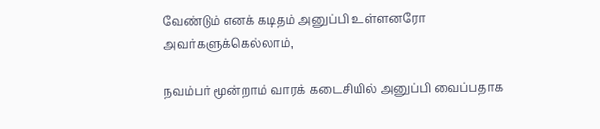வேண்டும் எனக் கடிதம் அனுப்பி உள்ளனரோ அவர்களுக்கெல்லாம்,

நவம்பர் மூன்றாம் வாரக் கடைசியில் அனுப்பி வைப்பதாக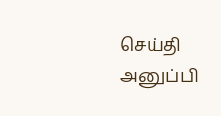செய்தி அனுப்பி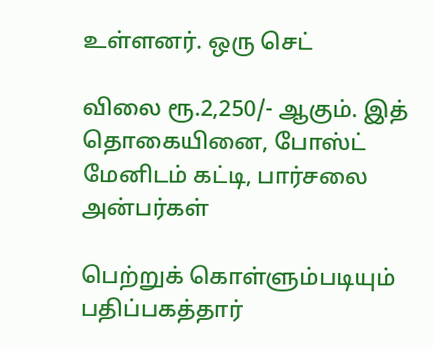உள்ளனர். ஒரு செட்

விலை ரூ.2,250/- ஆகும். இத் தொகையினை, போஸ்ட் மேனிடம் கட்டி, பார்சலை அன்பர்கள்

பெற்றுக் கொள்ளும்படியும் பதிப்பகத்தார்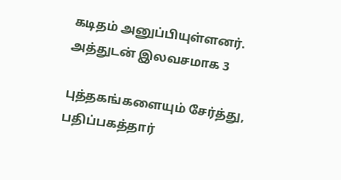கடிதம் அனுப்பியுள்ளனர். அத்துடன் இலவசமாக 3

புத்தகங்களையும் சேர்த்து, பதிப்பகத்தார்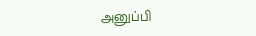அனுப்பி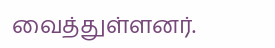வைத்துள்ளனர்.